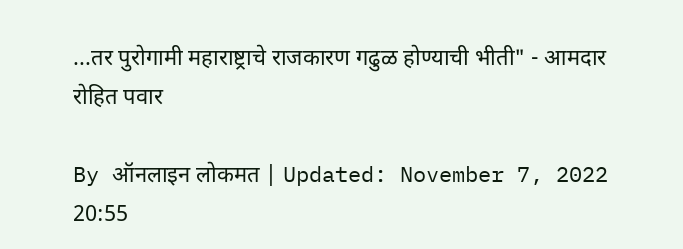...तर पुरोगामी महाराष्ट्राचे राजकारण गढुळ होण्याची भीती" - आमदार रोहित पवार

By ऑनलाइन लोकमत | Updated: November 7, 2022 20:55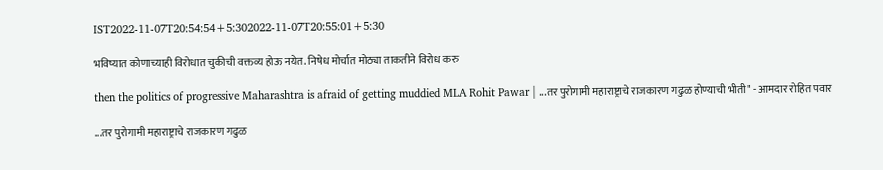IST2022-11-07T20:54:54+5:302022-11-07T20:55:01+5:30

भविष्यात कोणाच्याही विरोधात चुकीची वक्तव्य होऊ नयेत. निषेध मोर्चात मोठ्या ताकतीने विरोध करु

then the politics of progressive Maharashtra is afraid of getting muddied MLA Rohit Pawar | ...तर पुरोगामी महाराष्ट्राचे राजकारण गढुळ होण्याची भीती" - आमदार रोहित पवार

...तर पुरोगामी महाराष्ट्राचे राजकारण गढुळ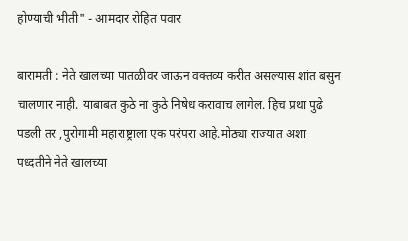होण्याची भीती" - आमदार रोहित पवार

बारामती : नेते खालच्या पातळीवर जाऊन वक्तव्य करीत असल्यास शांत बसुन चालणार नाही. याबाबत कुठे ना कुठे निषेध करावाच लागेल. हिच प्रथा पुढे पडली तर ,पुरोगामी महाराष्ट्राला एक परंपरा आहे.मोठ्या राज्यात अशा पध्दतीने नेते खालच्या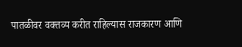पातळीवर वक्तव्य करीत राहिल्यास राजकारण आणि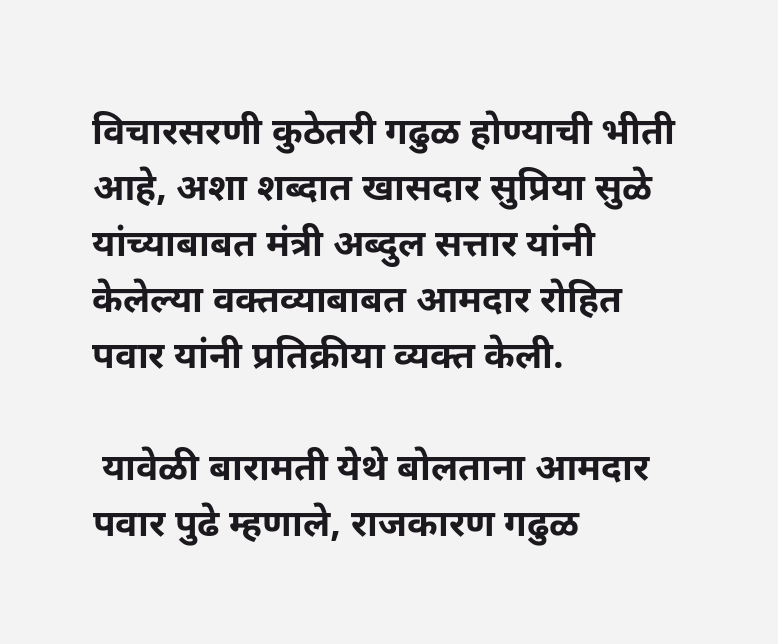विचारसरणी कुठेतरी गढुळ होण्याची भीती आहे, अशा शब्दात खासदार सुप्रिया सुळे यांच्याबाबत मंत्री अब्दुल सत्तार यांनी केलेल्या वक्तव्याबाबत आमदार रोहित पवार यांनी प्रतिक्रीया व्यक्त केली.

 यावेळी बारामती येथे बोलताना आमदार पवार पुढे म्हणाले, राजकारण गढुळ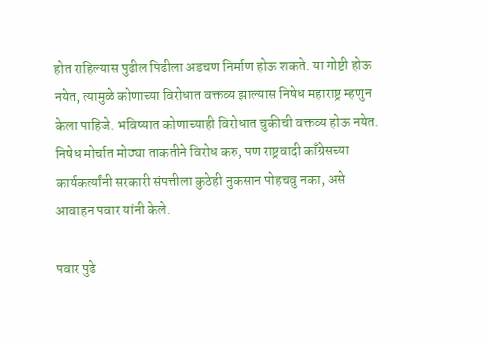होत राहिल्यास पुढील पिढीला अडचण निर्माण होऊ शकते. या गोष्टी होऊ नयेत, त्यामुळे कोणाच्या विरोधात वक्तव्य झाल्यास निषेध महाराष्ट्र म्हणुन केला पाहिजे. भविष्यात कोणाच्याही विरोधात चुकीची वक्तव्य होऊ नयेत. निषेध मोर्चात मोठ्या ताकतीने विरोध करु, पण राष्ट्रवादी काँग्रेसच्या कार्यकर्त्यांनी सरकारी संपत्तीला कुठेही नुकसान पोहचवु नका, असे आवाहन पवार यांनी केले.

पवार पुढे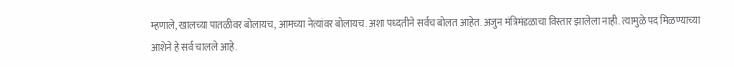म्हणाले, खालच्या पातळीवर बोलायच, आमच्या नेत्यांवर बोलायच. अशा पध्दतीने सर्वच बोलत आहेत. अजुन मंत्रिमंडळाचा विस्तार झालेला नाही. त्यामुळे पद मिळण्याच्या आशेने हे सर्व चालले आहे.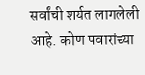सर्वांची शर्यत लागलेली आहे. कोण पवारांच्या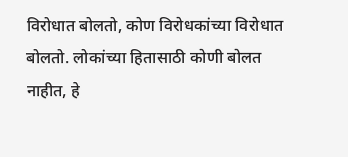विरोधात बोलतो, कोण विरोधकांच्या विरोधात बोलतो. लोकांच्या हितासाठी कोणी बोलत नाहीत, हे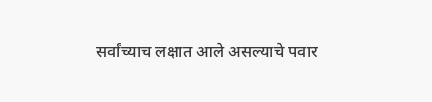सर्वांच्याच लक्षात आले असल्याचे पवार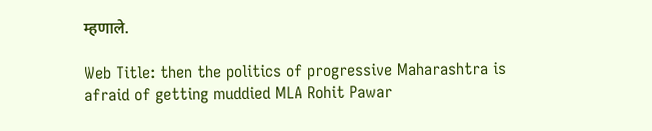म्हणाले.

Web Title: then the politics of progressive Maharashtra is afraid of getting muddied MLA Rohit Pawar